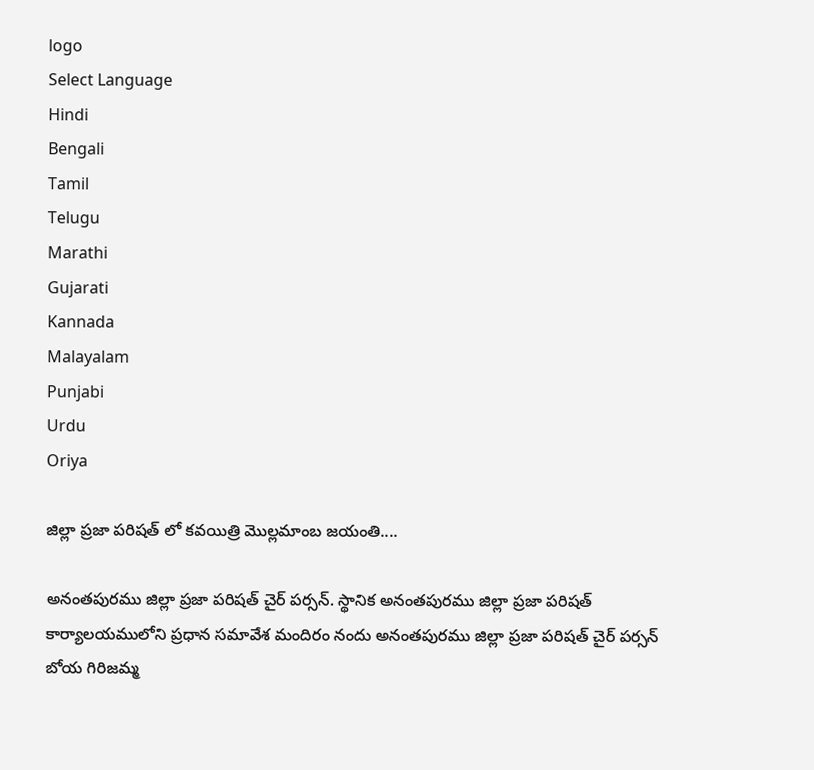logo
Select Language
Hindi
Bengali
Tamil
Telugu
Marathi
Gujarati
Kannada
Malayalam
Punjabi
Urdu
Oriya

జిల్లా ప్రజా పరిషత్ లో కవయిత్రి మొల్లమాంబ జయంతి....

అనంతపురము జిల్లా ప్రజా పరిషత్ చైర్ పర్సన్. స్థానిక అనంతపురము జిల్లా ప్రజా పరిషత్ కార్యాలయములోని ప్రధాన సమావేశ మందిరం నందు అనంతపురము జిల్లా ప్రజా పరిషత్ చైర్ పర్సన్ బోయ గిరిజమ్మ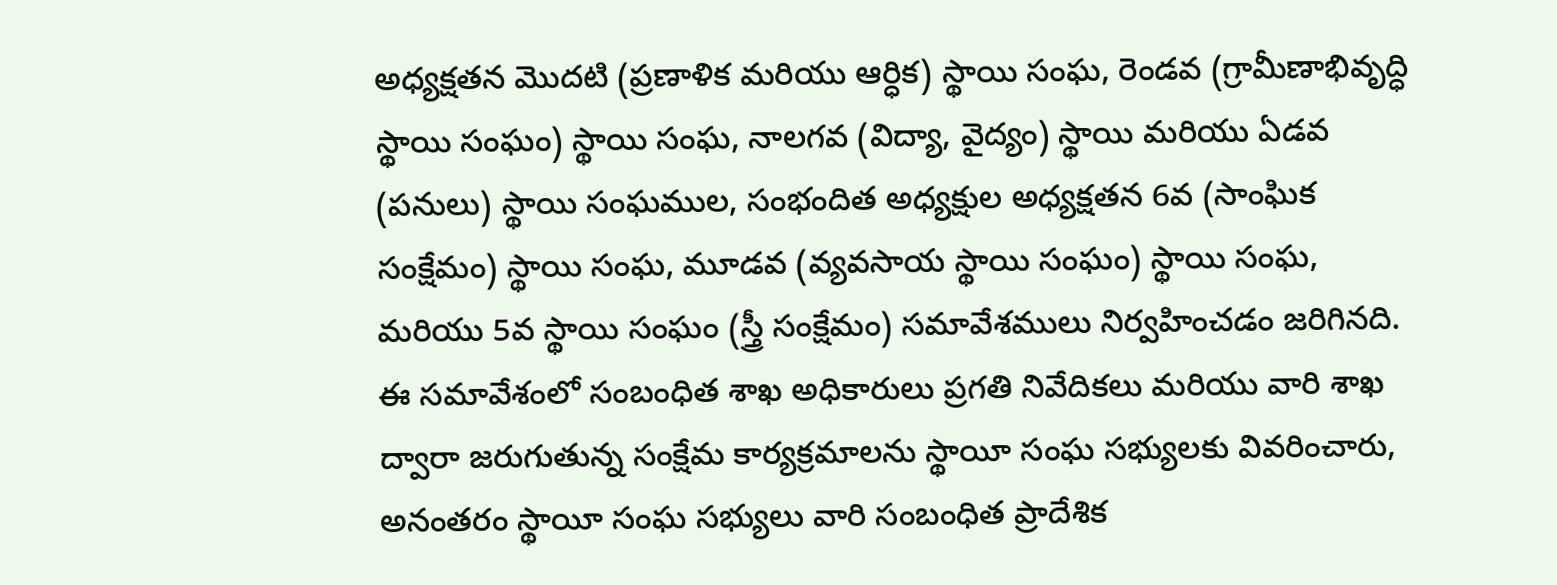అధ్యక్షతన మొదటి (ప్రణాళిక మరియు ఆర్ధిక) స్థాయి సంఘ, రెండవ (గ్రామీణాభివృద్ధి స్థాయి సంఘం) స్థాయి సంఘ, నాలగవ (విద్యా, వైద్యం) స్థాయి మరియు ఏడవ (పనులు) స్థాయి సంఘముల, సంభందిత అధ్యక్షుల అధ్యక్షతన 6వ (సాంఘిక సంక్షేమం) స్థాయి సంఘ, మూడవ (వ్యవసాయ స్థాయి సంఘం) స్థాయి సంఘ, మరియు 5వ స్థాయి సంఘం (స్త్రీ సంక్షేమం) సమావేశములు నిర్వహించడం జరిగినది. ఈ సమావేశంలో సంబంధిత శాఖ అధికారులు ప్రగతి నివేదికలు మరియు వారి శాఖ ద్వారా జరుగుతున్న సంక్షేమ కార్యక్రమాలను స్థాయీ సంఘ సభ్యులకు వివరించారు, అనంతరం స్థాయీ సంఘ సభ్యులు వారి సంబంధిత ప్రాదేశిక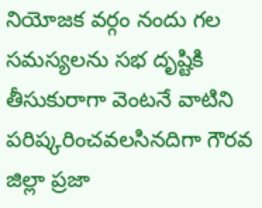నియోజక వర్గం నందు గల సమస్యలను సభ దృష్టికి తీసుకురాగా వెంటనే వాటిని పరిష్కరించవలసినదిగా గౌరవ జిల్లా ప్రజా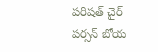పరిషత్ చైర్ పర్సన్ బోయ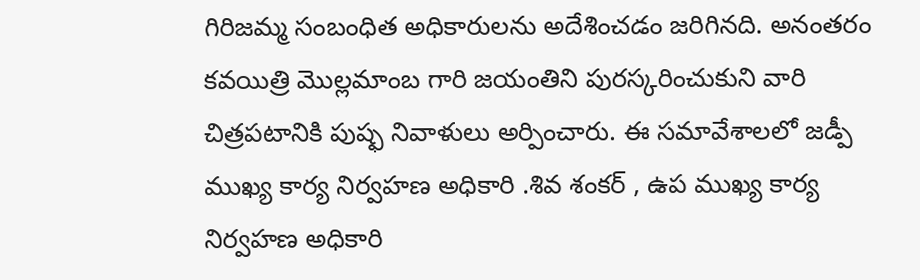గిరిజమ్మ సంబంధిత అధికారులను అదేశించడం జరిగినది. అనంతరం కవయిత్రి మొల్లమాంబ గారి జయంతిని పురస్కరించుకుని వారి చిత్రపటానికి పుష్ఫ నివాళులు అర్పించారు. ఈ సమావేశాలలో జడ్పీ ముఖ్య కార్య నిర్వహణ అధికారి .శివ శంకర్ , ఉప ముఖ్య కార్య నిర్వహణ అధికారి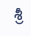శ్రీ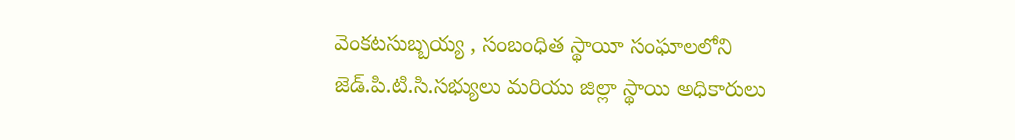వెంకటసుబ్బయ్య , సంబంధిత స్థాయీ సంఘాలలోని జెడ్.పి.టి.సి.సభ్యులు మరియు జిల్లా స్థాయి అధికారులు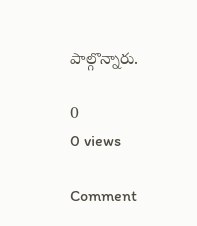పాల్గొన్నారు.

0
0 views

Comment